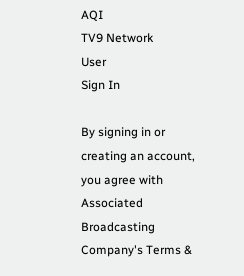AQI
TV9 Network
User
Sign In

By signing in or creating an account, you agree with Associated Broadcasting Company's Terms &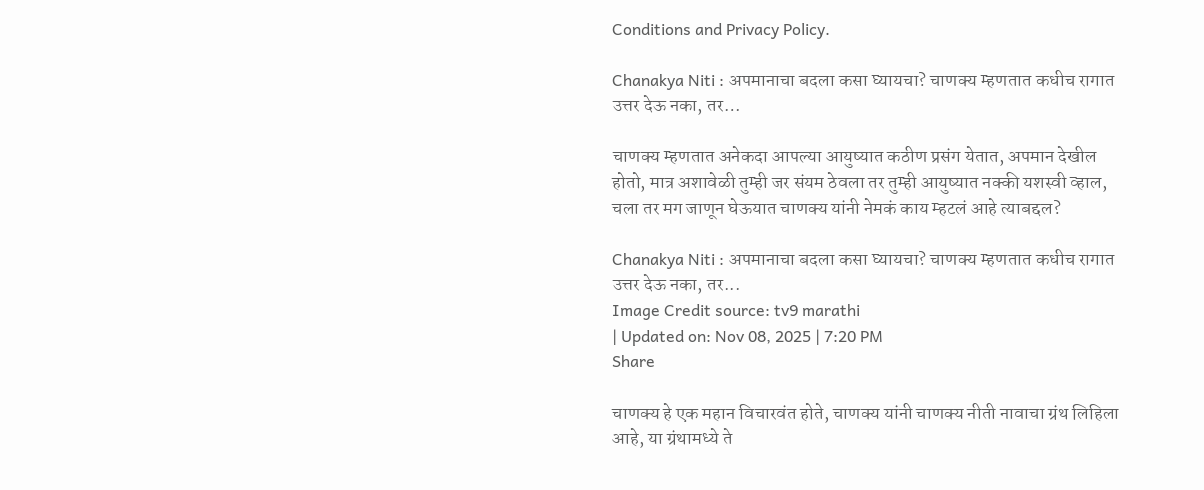Conditions and Privacy Policy.

Chanakya Niti : अपमानाचा बदला कसा घ्यायचा? चाणक्य म्हणतात कधीच रागात उत्तर देऊ नका, तर…

चाणक्य म्हणतात अनेकदा आपल्या आयुष्यात कठीण प्रसंग येतात, अपमान देखील होतो, मात्र अशावेळी तुम्ही जर संयम ठेवला तर तुम्ही आयुष्यात नक्की यशस्वी व्हाल, चला तर मग जाणून घेऊयात चाणक्य यांनी नेमकं काय म्हटलं आहे त्याबद्दल?

Chanakya Niti : अपमानाचा बदला कसा घ्यायचा? चाणक्य म्हणतात कधीच रागात उत्तर देऊ नका, तर...
Image Credit source: tv9 marathi
| Updated on: Nov 08, 2025 | 7:20 PM
Share

चाणक्य हे एक महान विचारवंत होते, चाणक्य यांनी चाणक्य नीती नावाचा ग्रंथ लिहिला आहे, या ग्रंथामध्ये ते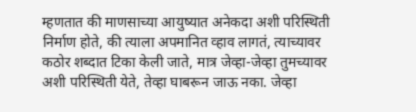म्हणतात की माणसाच्या आयुष्यात अनेकदा अशी परिस्थिती निर्माण होते, की त्याला अपमानित व्हाव लागतं, त्याच्यावर कठोर शब्दात टिका केली जाते, मात्र जेव्हा-जेव्हा तुमच्यावर अशी परिस्थिती येते, तेव्हा घाबरून जाऊ नका. जेव्हा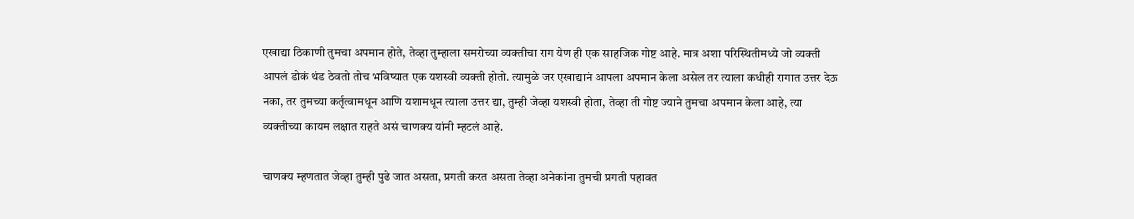एखाद्या ठिकाणी तुमचा अपमान होते, तेव्हा तुम्हाला समरोच्या व्यक्तीचा राग येण ही एक साहजिक गोष्ट आहे. मात्र अशा परिस्थितीमध्ये जो व्यक्ती आपलं डोकं थंड ठेवतो तोच भविष्यात एक यशस्वी व्यक्ती होतो. त्यामुळे जर एखाद्यानं आपला अपमान केला असेल तर त्याला कधीही रागात उत्तर देऊ नका, तर तुमच्या कर्तृत्वामधून आणि यशामधून त्याला उत्तर द्या, तुम्ही जेव्हा यशस्वी होता, तेव्हा ती गोष्ट ज्याने तुमचा अपमान केला आहे, त्या व्यक्तीच्या कायम लक्षात राहते असं चाणक्य यांनी म्हटलं आहे.

चाणक्य म्हणतात जेव्हा तुम्ही पुढे जात असता, प्रगती करत असता तेव्हा अनेकांना तुमची प्रगती पहावत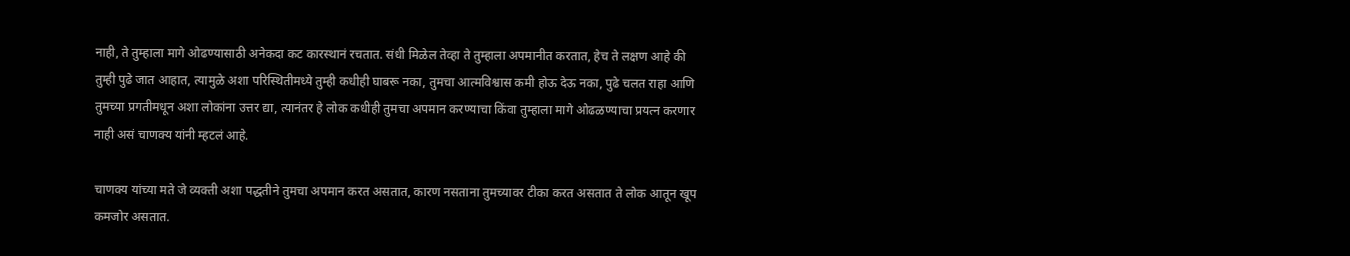नाही, ते तुम्हाला मागे ओढण्यासाठी अनेकदा कट कारस्थानं रचतात. संधी मिळेल तेव्हा ते तुम्हाला अपमानीत करतात, हेच ते लक्षण आहे की तुम्ही पुढे जात आहात, त्यामुळे अशा परिस्थितीमध्ये तुम्ही कधीही घाबरू नका, तुमचा आत्मविश्वास कमी होऊ देऊ नका, पुढे चलत राहा आणि तुमच्या प्रगतीमधून अशा लोकांना उत्तर द्या, त्यानंतर हे लोक कधीही तुमचा अपमान करण्याचा किंवा तुम्हाला मागे ओढळण्याचा प्रयत्न करणार नाही असं चाणक्य यांनी म्हटलं आहे.

चाणक्य यांच्या मते जे व्यक्ती अशा पद्धतीने तुमचा अपमान करत असतात, कारण नसताना तुमच्यावर टीका करत असतात ते लोक आतून खूप कमजोर असतात.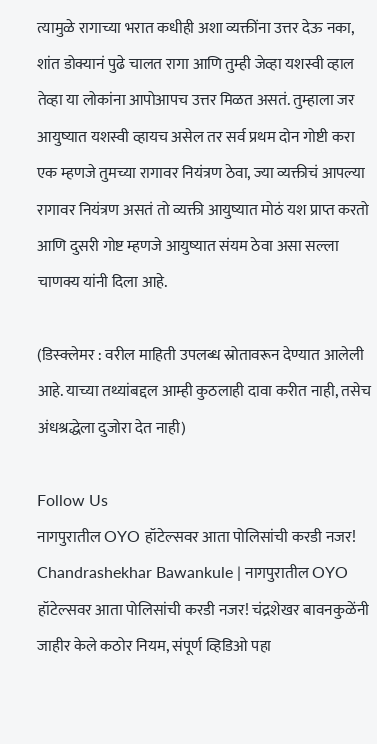त्यामुळे रागाच्या भरात कधीही अशा व्यक्तींना उत्तर देऊ नका, शांत डोक्यानं पुढे चालत रागा आणि तुम्ही जेव्हा यशस्वी व्हाल तेव्हा या लोकांना आपोआपच उत्तर मिळत असतं. तुम्हाला जर आयुष्यात यशस्वी व्हायच असेल तर सर्व प्रथम दोन गोष्टी करा एक म्हणजे तुमच्या रागावर नियंत्रण ठेवा, ज्या व्यक्तीचं आपल्या रागावर नियंत्रण असतं तो व्यक्ती आयुष्यात मोठं यश प्राप्त करतो आणि दुसरी गोष्ट म्हणजे आयुष्यात संयम ठेवा असा सल्ला चाणक्य यांनी दिला आहे.

(डिस्क्लेमर : वरील माहिती उपलब्ध स्रोतावरून देण्यात आलेली आहे. याच्या तथ्यांबद्दल आम्ही कुठलाही दावा करीत नाही, तसेच अंधश्रद्धेला दुजोरा देत नाही)

Follow Us
नागपुरातील OYO हॉटेल्सवर आता पोलिसांची करडी नजर!
Chandrashekhar Bawankule | नागपुरातील OYO हॉटेल्सवर आता पोलिसांची करडी नजर! चंद्रशेखर बावनकुळेंनी जाहीर केले कठोर नियम, संपूर्ण व्हिडिओ पहा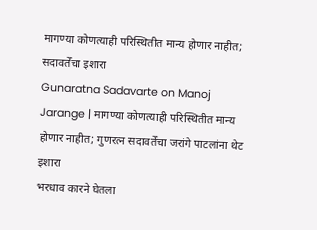मागण्या कोणत्याही परिस्थितीत मान्य होणार नाहीत; सदावर्तेंचा इशारा
Gunaratna Sadavarte on Manoj Jarange | मागण्या कोणत्याही परिस्थितीत मान्य होणार नाहीत; गुणरत्न सदावर्तेंचा जरांगे पाटलांना थेट इशारा
भरधाव कारने घेतला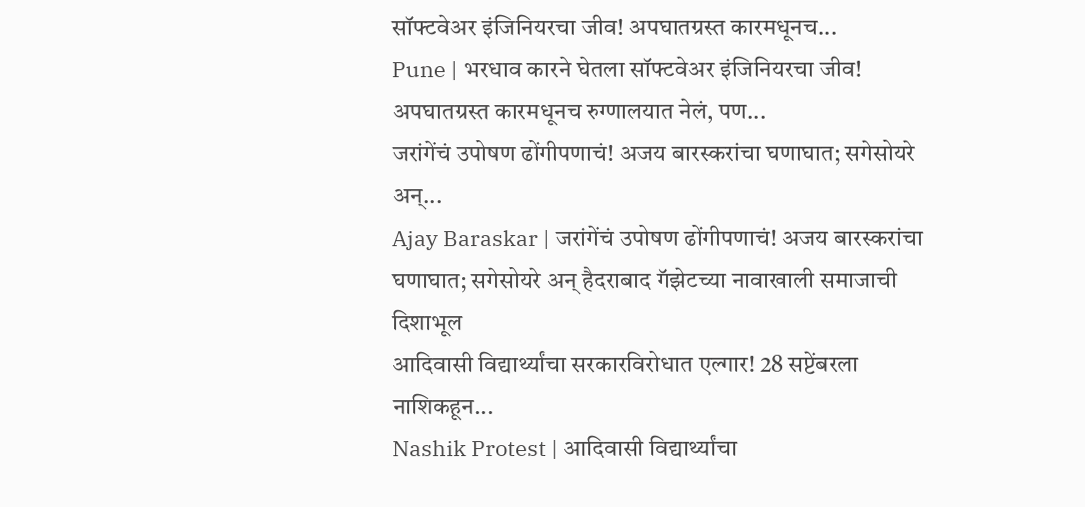सॉफ्टवेअर इंजिनियरचा जीव! अपघातग्रस्त कारमधूनच...
Pune | भरधाव कारने घेतला सॉफ्टवेअर इंजिनियरचा जीव! अपघातग्रस्त कारमधूनच रुग्णालयात नेलं, पण...
जरांगेंचं उपोषण ढोंगीपणाचं! अजय बारस्करांचा घणाघात; सगेसोयरे अन्...
Ajay Baraskar | जरांगेंचं उपोषण ढोंगीपणाचं! अजय बारस्करांचा घणाघात; सगेसोयरे अन् हैदराबाद गॅझेटच्या नावाखाली समाजाची दिशाभूल
आदिवासी विद्यार्थ्यांचा सरकारविरोधात एल्गार! 28 सप्टेंबरला नाशिकहून...
Nashik Protest | आदिवासी विद्यार्थ्यांचा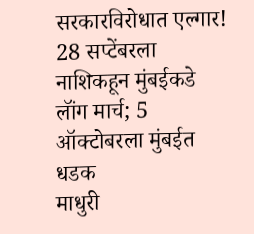सरकारविरोधात एल्गार! 28 सप्टेंबरला नाशिकहून मुंबईकडे लॉंग मार्च; 5 ऑक्टोबरला मुंबईत धडक
माधुरी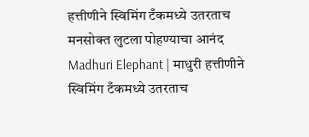हत्तीणीने स्विमिंग टँकमध्ये उतरताच मनसोक्त लुटला पोहण्याचा आनंद
Madhuri Elephant | माधुरी हत्तीणीने स्विमिंग टँकमध्ये उतरताच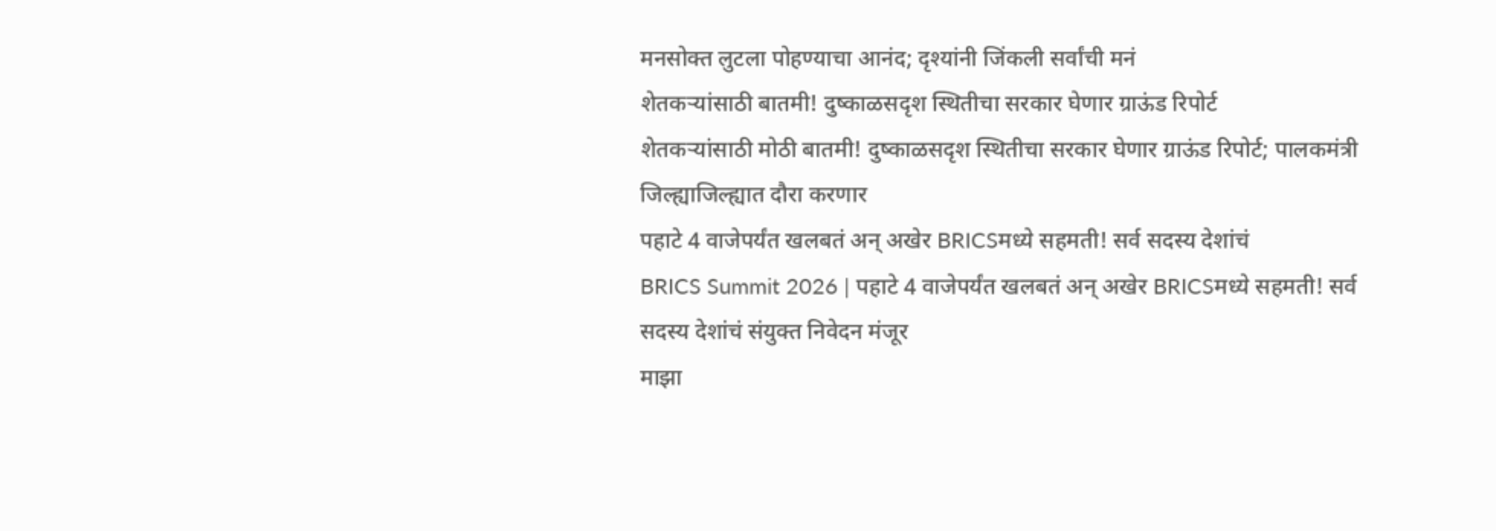मनसोक्त लुटला पोहण्याचा आनंद; दृश्यांनी जिंकली सर्वांची मनं
शेतकऱ्यांसाठी बातमी! दुष्काळसदृश स्थितीचा सरकार घेणार ग्राऊंड रिपोर्ट
शेतकऱ्यांसाठी मोठी बातमी! दुष्काळसदृश स्थितीचा सरकार घेणार ग्राऊंड रिपोर्ट; पालकमंत्री जिल्ह्याजिल्ह्यात दौरा करणार
पहाटे 4 वाजेपर्यंत खलबतं अन् अखेर BRICSमध्ये सहमती! सर्व सदस्य देशांचं
BRICS Summit 2026 | पहाटे 4 वाजेपर्यंत खलबतं अन् अखेर BRICSमध्ये सहमती! सर्व सदस्य देशांचं संयुक्त निवेदन मंजूर
माझा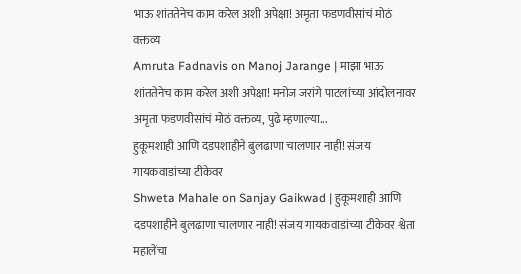भाऊ शांततेनेच काम करेल अशी अपेक्षा! अमृता फडणवीसांचं मोठं वक्तव्य
Amruta Fadnavis on Manoj Jarange | माझा भाऊ शांततेनेच काम करेल अशी अपेक्षा! मनोज जरांगे पाटलांच्या आंदोलनावर अमृता फडणवीसांचं मोठं वक्तव्य, पुढे म्हणाल्या...
हुकूमशाही आणि दडपशाहीने बुलढाणा चालणार नाही! संजय गायकवाडांच्या टीकेवर
Shweta Mahale on Sanjay Gaikwad | हुकूमशाही आणि दडपशाहीने बुलढाणा चालणार नाही! संजय गायकवाडांच्या टीकेवर श्वेता महालेंचा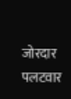जोरदार पलटवार